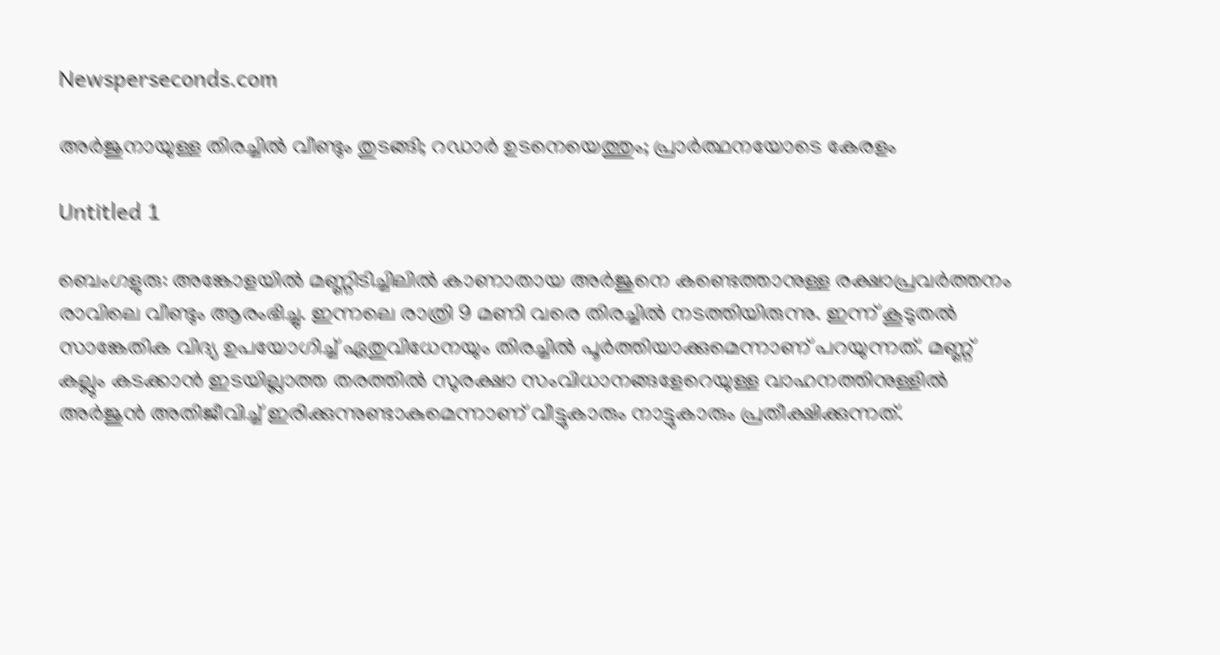Newsperseconds.com

അര്‍ജുനായുള്ള തിരച്ചില്‍ വീണ്ടും തുടങ്ങി; റഡാര്‍ ഉടനെയെത്തും; പ്രാര്‍ത്ഥനയോടെ കേരളം

Untitled 1

ബെംഗളുരു: അങ്കോളയില്‍ മണ്ണിടിച്ചിലില്‍ കാണാതായ അര്‍ജുനെ കണ്ടെത്താനുള്ള രക്ഷാപ്രവര്‍ത്തനം രാവിലെ വീണ്ടും ആരംഭിച്ചു. ഇന്നലെ രാത്രി 9 മണി വരെ തിരച്ചില്‍ നടത്തിയിരുന്നു. ഇന്ന് കൂടുതല്‍ സാങ്കേതിക വിദ്യ ഉപയോഗിച്ച് ഏതുവിധേനയും തിരച്ചില്‍ പൂര്‍ത്തിയാക്കുമെന്നാണ് പറയുന്നത്. മണ്ണ് കല്ലും കടക്കാന്‍ ഇടയില്ലാത്ത തരത്തില്‍ സുരക്ഷാ സംവിധാനങ്ങളേറെയുള്ള വാഹനത്തിനുള്ളില്‍ അര്‍ജുന്‍ അതിജീവിച്ച് ഇരിക്കുന്നുണ്ടാകുമെന്നാണ് വീട്ടുകാരും നാട്ടുകാരും പ്രതീക്ഷിക്കുന്നത്.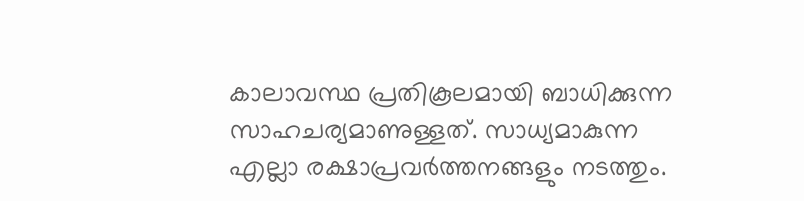കാലാവസ്ഥ പ്രതികൂലമായി ബാധിക്കുന്ന സാഹചര്യമാണുള്ളത്. സാധ്യമാകുന്ന എല്ലാ രക്ഷാപ്രവര്‍ത്തനങ്ങളും നടത്തും.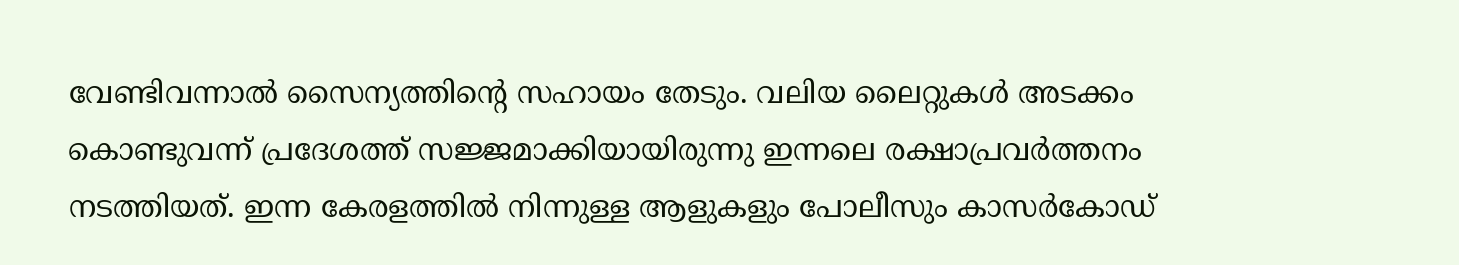വേണ്ടിവന്നാല്‍ സൈന്യത്തിന്റെ സഹായം തേടും. വലിയ ലൈറ്റുകള്‍ അടക്കം കൊണ്ടുവന്ന് പ്രദേശത്ത് സജ്ജമാക്കിയായിരുന്നു ഇന്നലെ രക്ഷാപ്രവര്‍ത്തനം നടത്തിയത്. ഇന്ന കേരളത്തില്‍ നിന്നുള്ള ആളുകളും പോലീസും കാസര്‍കോഡ്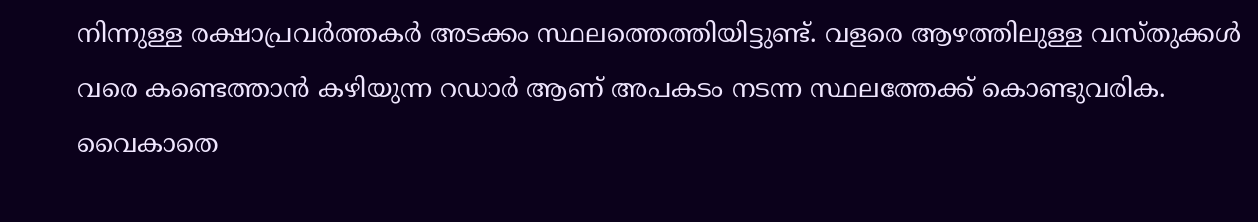നിന്നുള്ള രക്ഷാപ്രവര്‍ത്തകര്‍ അടക്കം സ്ഥലത്തെത്തിയിട്ടുണ്ട്. വളരെ ആഴത്തിലുള്ള വസ്തുക്കള്‍ വരെ കണ്ടെത്താന്‍ കഴിയുന്ന റഡാര്‍ ആണ് അപകടം നടന്ന സ്ഥലത്തേക്ക് കൊണ്ടുവരിക. വൈകാതെ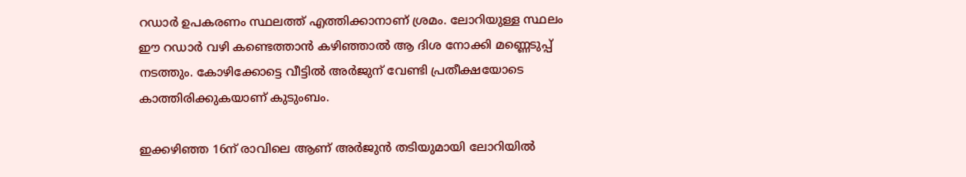റഡാര്‍ ഉപകരണം സ്ഥലത്ത് എത്തിക്കാനാണ് ശ്രമം. ലോറിയുള്ള സ്ഥലം ഈ റഡാര്‍ വഴി കണ്ടെത്താന്‍ കഴിഞ്ഞാല്‍ ആ ദിശ നോക്കി മണ്ണെടുപ്പ് നടത്തും. കോഴിക്കോട്ടെ വീട്ടില്‍ അര്‍ജുന് വേണ്ടി പ്രതീക്ഷയോടെ കാത്തിരിക്കുകയാണ് കുടുംബം.

ഇക്കഴിഞ്ഞ 16ന് രാവിലെ ആണ് അര്‍ജുന്‍ തടിയുമായി ലോറിയില്‍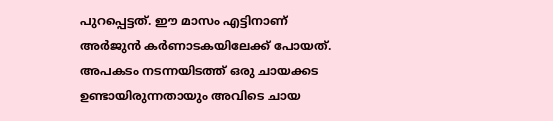പുറപ്പെട്ടത്. ഈ മാസം എട്ടിനാണ് അര്‍ജുന്‍ കര്‍ണാടകയിലേക്ക് പോയത്. അപകടം നടന്നയിടത്ത് ഒരു ചായക്കട ഉണ്ടായിരുന്നതായും അവിടെ ചായ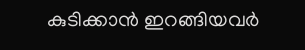കുടിക്കാന്‍ ഇറങ്ങിയവര്‍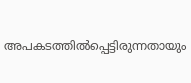അപകടത്തില്‍പ്പെട്ടിരുന്നതായും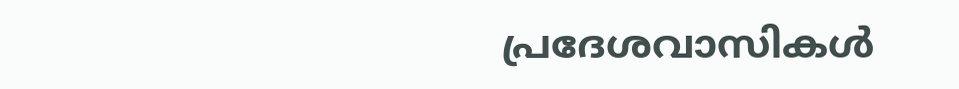പ്രദേശവാസികള്‍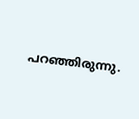പറഞ്ഞിരുന്നു.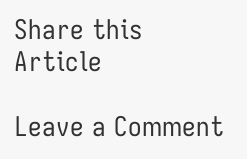Share this Article

Leave a Comment